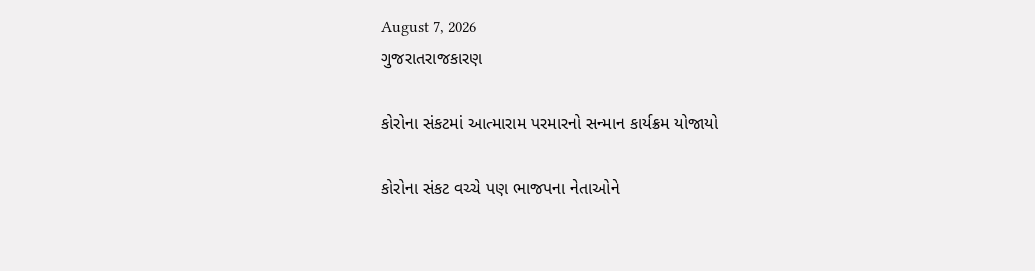August 7, 2026
ગુજરાતરાજકારણ

કોરોના સંકટમાં આત્મારામ પરમારનો સન્માન કાર્યક્રમ યોજાયો

કોરોના સંકટ વચ્ચે પણ ભાજપના નેતાઓને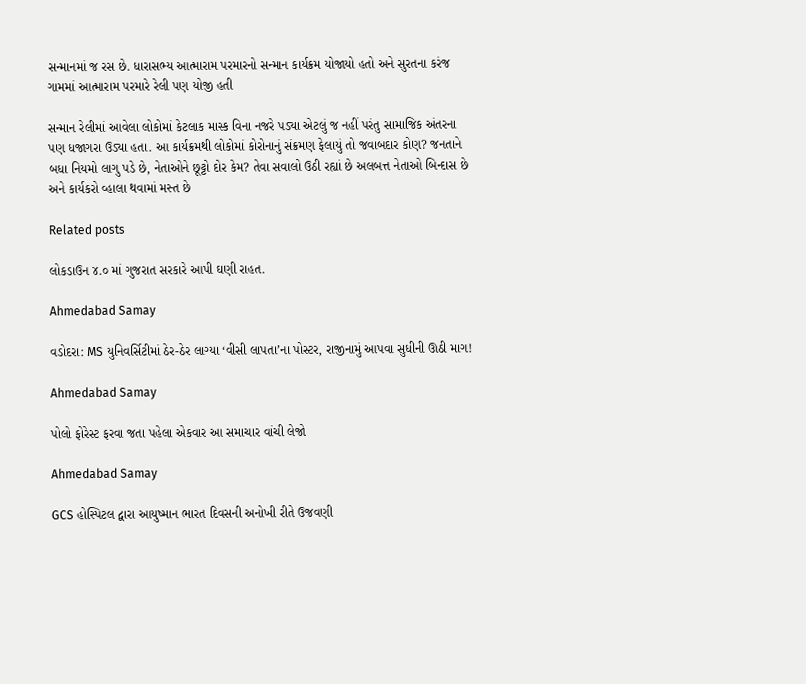સન્માનમાં જ રસ છે. ધારાસભ્ય આત્મારામ પરમારનો સન્માન કાર્યક્રમ યોજાયો હતો અને સુરતના કરંજ ગામમાં આત્મારામ પરમારે રેલી પણ યોજી હતી

સન્માન રેલીમાં આવેલા લોકોમાં કેટલાક માસ્ક વિના નજરે પડ્યા એટલું જ નહીં પરંતુ સામાજિક અંતરના પણ ધજાગરા ઉડ્યા હતા. આ કાર્યક્રમથી લોકોમાં કોરોનાનું સંક્રમણ ફેલાયું તો જવાબદાર કોણ? જનતાને બધા નિયમો લાગુ પડે છે, નેતાઓને છૂટ્ટો દોર કેમ? તેવા સવાલો ઉઠી રહ્યાં છે અલબત્ત નેતાઓ બિન્દાસ છે અને કાર્યકરો વ્હાલા થવામાં મસ્ત છે

Related posts

લોકડાઉન ૪.૦ માં ગુજરાત સરકારે આપી ઘણી રાહત.

Ahmedabad Samay

વડોદરા: MS યુનિવર્સિટીમાં ઠેર-ઠેર લાગ્યા ‘વીસી લાપતા’ના પોસ્ટર, રાજીનામું આપવા સુધીની ઊઠી માગ!

Ahmedabad Samay

પોલો ફોરેસ્ટ ફરવા જતા પહેલા એકવાર આ સમાચાર વાંચી લેજો

Ahmedabad Samay

GCS હોસ્પિટલ દ્વારા આયુષ્માન ભારત દિવસની અનોખી રીતે ઉજવણી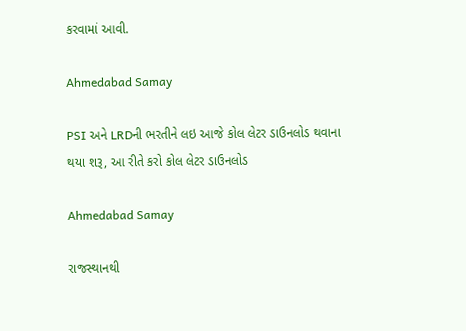કરવામાં આવી.

Ahmedabad Samay

PSI અને LRDની ભરતીને લઇ આજે કોલ લેટર ડાઉનલોડ થવાના થયા શરૂ, આ રીતે કરો કોલ લેટર ડાઉનલોડ

Ahmedabad Samay

રાજસ્થાનથી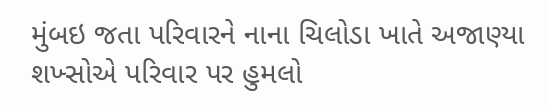મુંબઇ જતા પરિવારને નાના ચિલોડા ખાતે અજાણ્યા શખ્સોએ પરિવાર પર હુમલો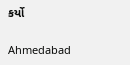કર્યો

Ahmedabad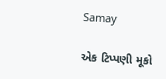Samay

એક ટિપ્પણી મૂકો